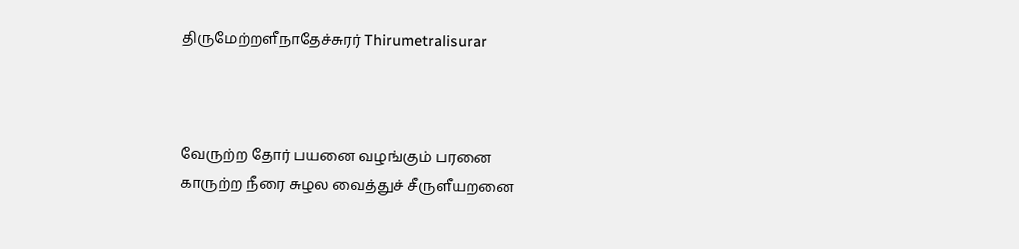திருமேற்றளீநாதேச்சுரர் Thirumetralisurar



வேருற்ற தோர் பயனை வழங்கும் பரனை
காருற்ற நீரை சுழல வைத்துச் சீருளீயறனை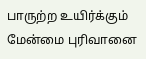பாருற்ற உயிர்க்கும் மேன்மை புரிவானை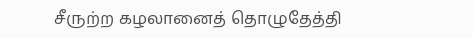சீருற்ற கழலானைத் தொழுதேத்தி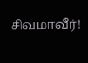சிவமாவீர்!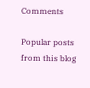Comments

Popular posts from this blog